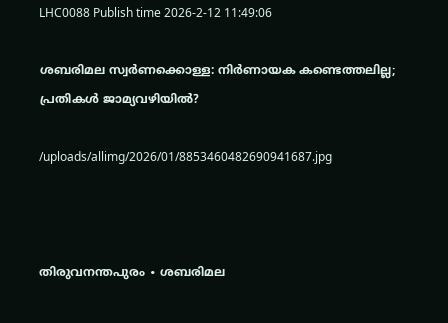LHC0088 Publish time 2026-2-12 11:49:06

ശബരിമല സ്വർണക്കൊള്ള: നിർണായക കണ്ടെത്തലില്ല; പ്രതികൾ ജാമ്യവഴിയിൽ?

/uploads/allimg/2026/01/8853460482690941687.jpg



തിരുവനന്തപുരം ∙ ശബരിമല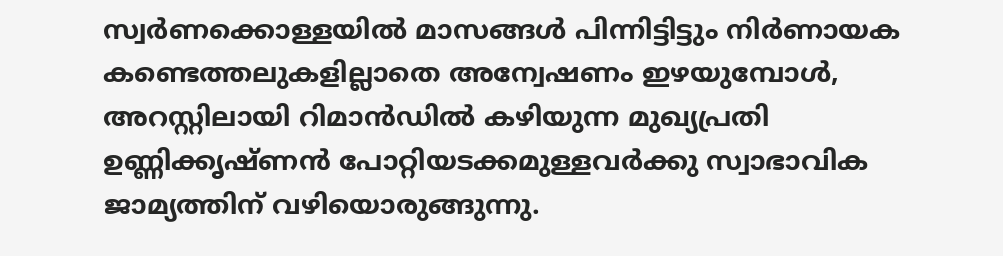സ്വർണക്കൊള്ളയിൽ മാസങ്ങൾ പിന്നിട്ടിട്ടും നിർണായക കണ്ടെത്തലുകളില്ലാതെ അന്വേഷണം ഇഴയുമ്പോൾ, അറസ്റ്റിലായി റിമാൻഡിൽ കഴിയുന്ന മുഖ്യപ്രതി ഉണ്ണിക്കൃഷ്ണൻ പോറ്റിയടക്കമുള്ളവർക്കു സ്വാഭാവിക ജാമ്യത്തിന് വഴിയൊരുങ്ങുന്നു.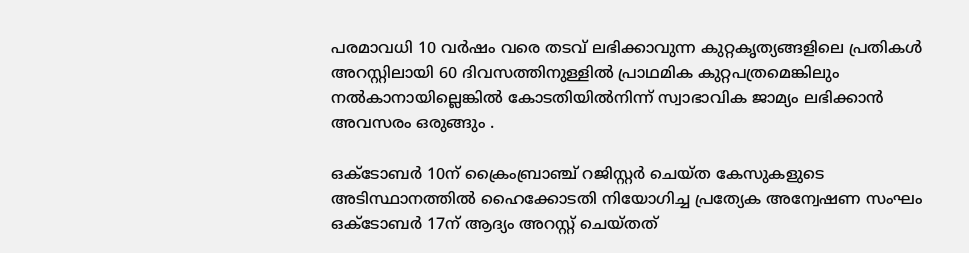പരമാവധി 10 വർഷം വരെ തടവ് ലഭിക്കാവുന്ന കുറ്റകൃത്യങ്ങളിലെ പ്രതികൾ അറസ്റ്റിലായി 60 ദിവസത്തിനുള്ളിൽ പ്രാഥമിക കുറ്റപത്രമെങ്കിലും നൽകാനായില്ലെങ്കിൽ കോടതിയിൽനിന്ന് സ്വാഭാവിക ജാമ്യം ലഭിക്കാൻ അവസരം ഒരുങ്ങും .

ഒക്ടോബർ 10ന് ക്രൈംബ്രാഞ്ച് റജിസ്റ്റർ ചെയ്ത കേസുകളുടെ അടിസ്ഥാനത്തിൽ ഹൈക്കോടതി നിയോഗിച്ച പ്രത്യേക അന്വേഷണ സംഘം ഒക്ടോബർ 17ന് ആദ്യം അറസ്റ്റ് ചെയ്തത്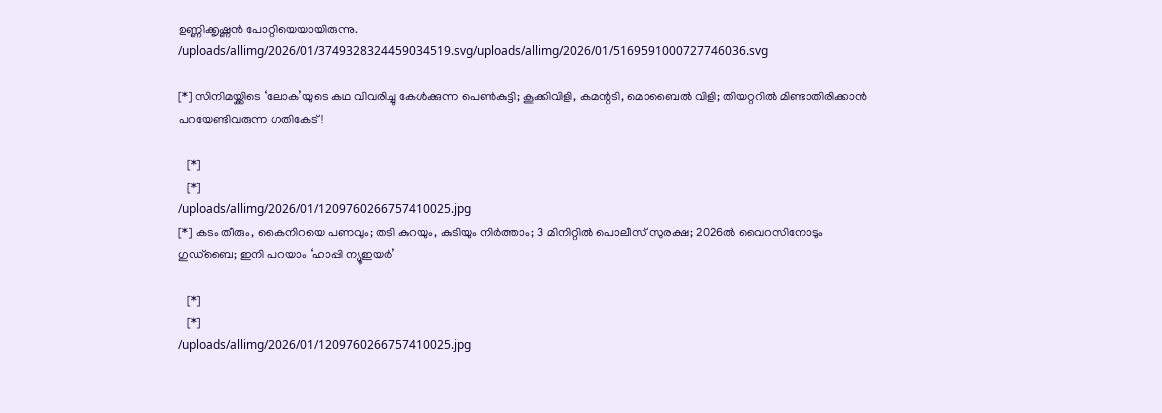ഉണ്ണിക്കൃഷ്ണൻ പോറ്റിയെയായിരുന്നു.
/uploads/allimg/2026/01/3749328324459034519.svg/uploads/allimg/2026/01/5169591000727746036.svg

[*] സിനിമയ്ക്കിടെ ‘ലോക’യുടെ കഥ വിവരിച്ചു കേൾക്കുന്ന പെൺകുട്ടി; കൂക്കിവിളി, കമന്റടി, മൊബൈൽ വിളി; തിയറ്ററിൽ മിണ്ടാതിരിക്കാൻ പറയേണ്ടിവരുന്ന ഗതികേട്!

   [*]
   [*]
/uploads/allimg/2026/01/1209760266757410025.jpg
[*] കടം തീരും, കൈനിറയെ പണവും; തടി കുറയും, കുടിയും നിർത്താം; 3 മിനിറ്റിൽ പൊലീസ് സുരക്ഷ; 2026ൽ വൈറസിനോടും ഗുഡ്‌ബൈ; ഇനി പറയാം ‘ഹാപ്പി ന്യൂഇയർ’

   [*]
   [*]
/uploads/allimg/2026/01/1209760266757410025.jpg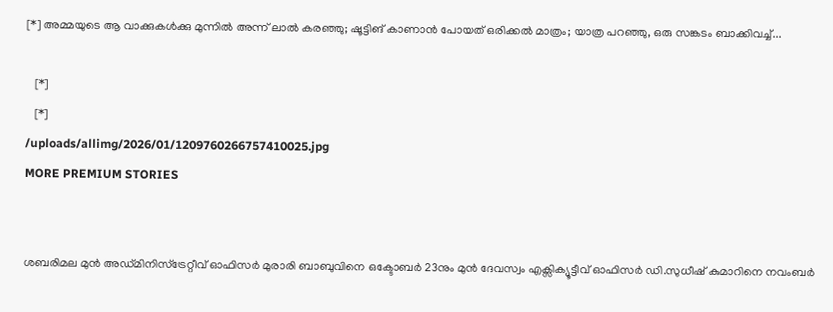[*] അമ്മയുടെ ആ വാക്കുകൾക്കു മുന്നില്‍ അന്ന് ലാൽ കരഞ്ഞു; ഷൂട്ടിങ് കാണാൻ പോയത് ഒരിക്കൽ മാത്രം; യാത്ര പറഞ്ഞു, ഒരു സങ്കടം ബാക്കിവച്ച്...

   [*]
   [*]
/uploads/allimg/2026/01/1209760266757410025.jpg
MORE PREMIUM STORIES


ശബരിമല മുൻ അഡ്മിനിസ്ട്രേറ്റീവ് ഓഫിസർ മുരാരി ബാബുവിനെ ഒക്ടോബർ 23നും മുൻ ദേവസ്വം എക്സിക്യൂട്ടീവ് ഓഫിസർ ഡി.സുധീഷ് കുമാറിനെ നവംബർ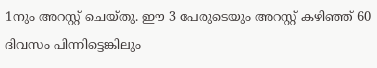1നും അറസ്റ്റ് ചെയ്തു. ഈ 3 പേരുടെയും അറസ്റ്റ് കഴിഞ്ഞ് 60 ദിവസം പിന്നിട്ടെങ്കിലും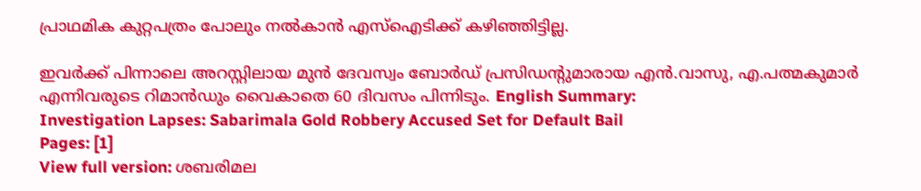പ്രാഥമിക കുറ്റപത്രം പോലും നൽകാൻ എസ്ഐടിക്ക് കഴിഞ്ഞിട്ടില്ല.

ഇവർക്ക് പിന്നാലെ അറസ്റ്റിലായ മുൻ ദേവസ്വം ബോർഡ് പ്രസിഡന്റുമാരായ എൻ.വാസു, എ.പത്മകുമാർ എന്നിവരുടെ റിമാൻഡും വൈകാതെ 60 ദിവസം പിന്നിടും. English Summary:
Investigation Lapses: Sabarimala Gold Robbery Accused Set for Default Bail
Pages: [1]
View full version: ശബരിമല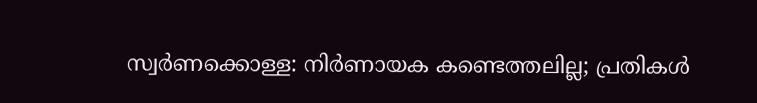സ്വർണക്കൊള്ള: നിർണായക കണ്ടെത്തലില്ല; പ്രതികൾ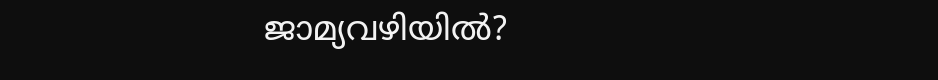ജാമ്യവഴിയിൽ?